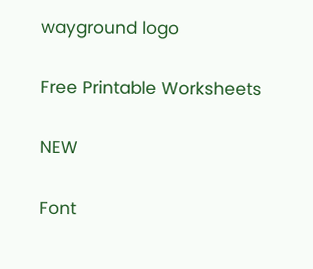wayground logo

Free Printable Worksheets

NEW

Font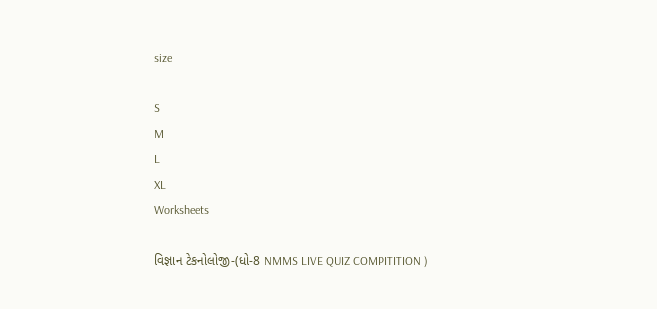size

S
M
L
XL
Worksheets

વિજ્ઞાન ટેકનોલોજી-(ધો-8 NMMS LIVE QUIZ COMPITITION )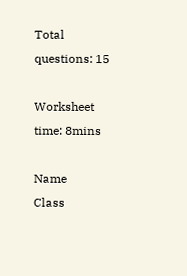Total questions: 15

Worksheet time: 8mins

Name
Class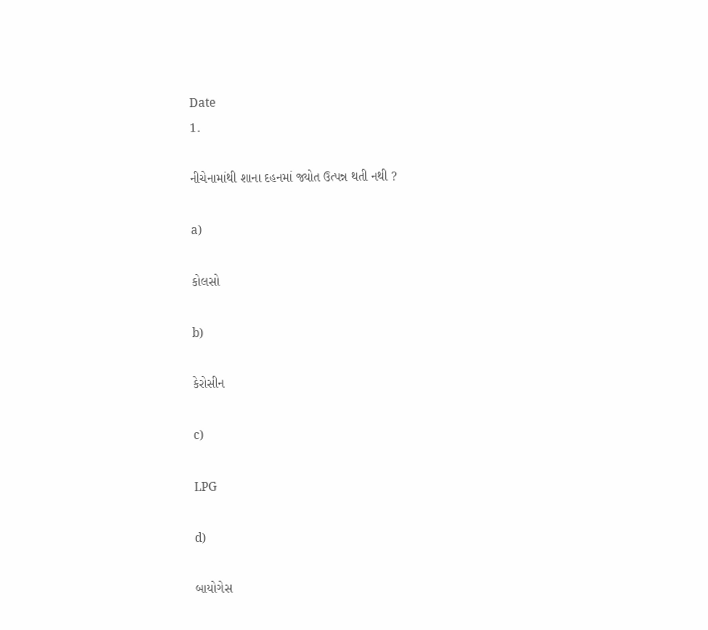Date
1.

નીચેનામાંથી શાના દહનમાં જ્યોત ઉત્પન્ન થતી નથી ?

a)

કોલસો

b)

કેરોસીન

c)

LPG

d)

બાયોગેસ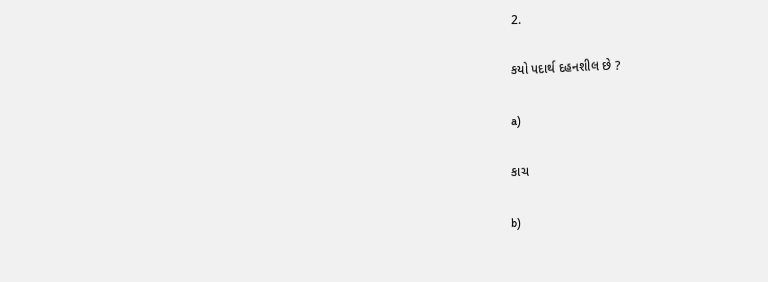2.

કયો પદાર્થ દહનશીલ છે ?

a)

કાચ

b)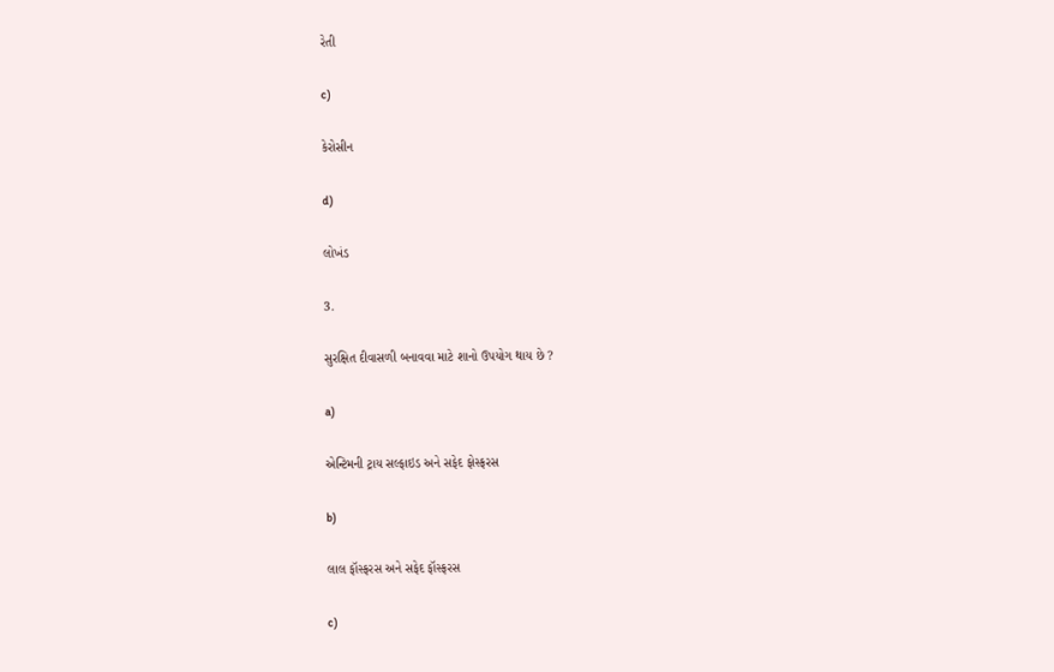રેતી

c)

કેરોસીન

d)

લોખંડ

3.

સુરક્ષિત દીવાસળી બનાવવા માટે શાનો ઉપયોગ થાય છે ?

a)

એન્ટિમની ટ્રાય સલ્ફાઇડ અને સફેદ ફોસ્ફરસ

b)

લાલ ફૉસ્ફરસ અને સફેદ ફૉસ્ફરસ

c)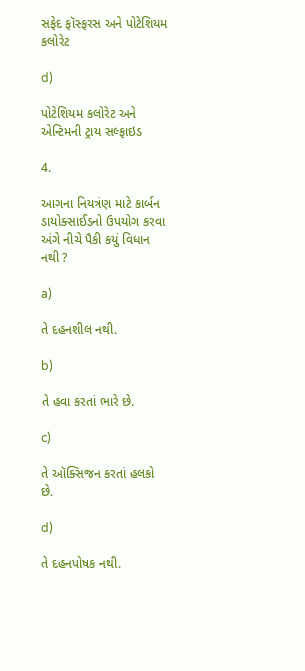સફેદ ફૉસ્ફરસ અને પોટેશિયમ કલોરેટ

d)

પોટેશિયમ કલોરેટ અને એન્ટિમની ટ્રાય સલ્ફાઇડ

4.

આગના નિયત્રંણ માટે કાર્બન ડાયોક્સાઈડનો ઉપયોગ કરવા અંગે નીચે પૈકી કયું વિધાન નથી ?

a)

તે દહનશીલ નથી.

b)

તે હવા કરતાં ભારે છે.

c)

તે ઑક્સિજન કરતાં હલકો છે.

d)

તે દહનપોષક નથી.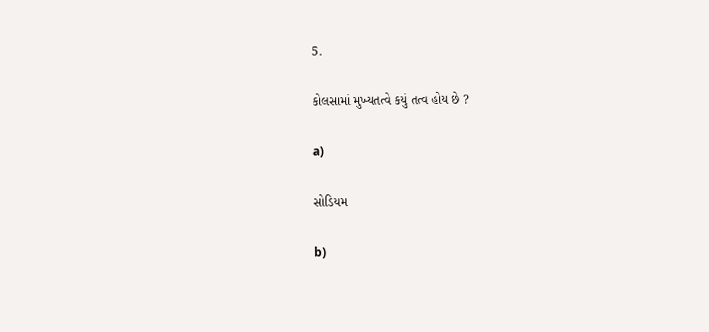5.

કોલસામાં મુખ્યતત્વે કયું તત્વ હોય છે ?

a)

સોડિયમ

b)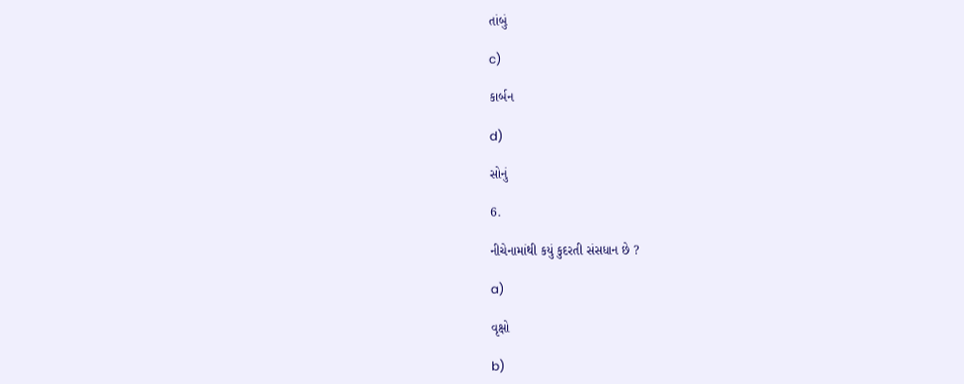તાંબું

c)

કાર્બન

d)

સોનું

6.

નીચેનામાંથી કયું કુદરતી સંસધાન છે ?

a)

વૃક્ષો

b)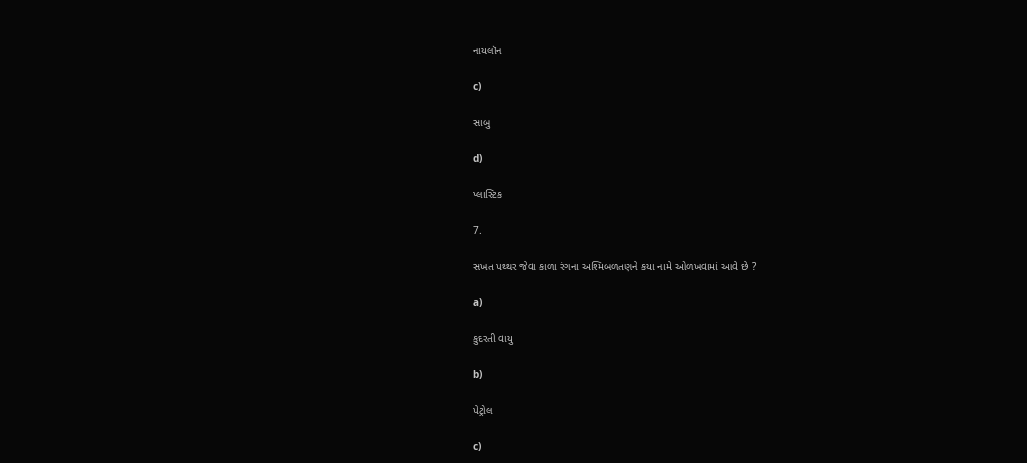નાયલૉન

c)

સાબુ

d)

પ્લાસ્ટિક

7.

સખત પથ્થર જેવા કાળા રંગના અશ્મિબળતણને કયા નામે ઓળખવામાં આવે છે ?

a)

કુદરતી વાયુ

b)

પેટ્રોલ

c)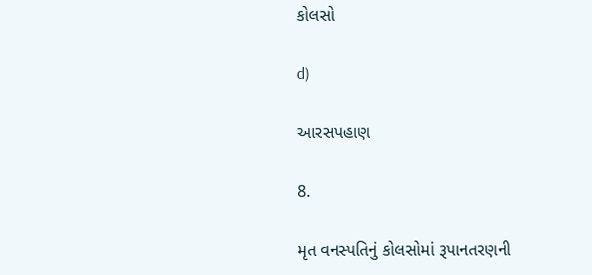કોલસો

d)

આરસપહાણ

8.

મૃત વનસ્પતિનું કોલસોમાં રૂપાનતરણની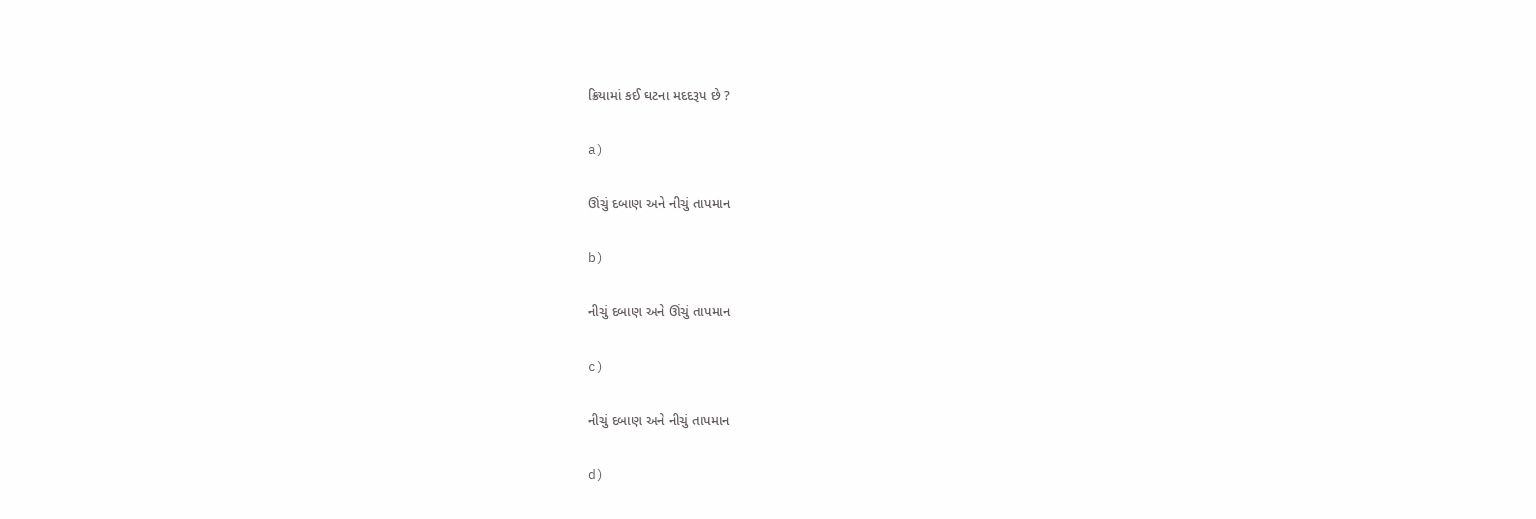ક્રિયામાં કઈ ઘટના મદદરૂપ છે ?

a)

ઊંચું દબાણ અને નીચું તાપમાન

b)

નીચું દબાણ અને ઊંચું તાપમાન

c)

નીચું દબાણ અને નીચું તાપમાન

d)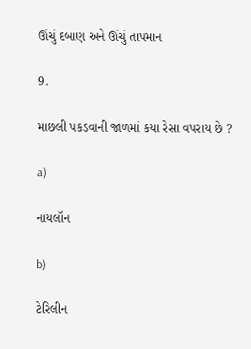ઊંચું દબાણ અને ઊંચું તાપમાન

9.

માછલી પકડવાની જાળમાં કયા રેસા વપરાય છે ?

a)

નાયલૉન

b)

ટેરિલીન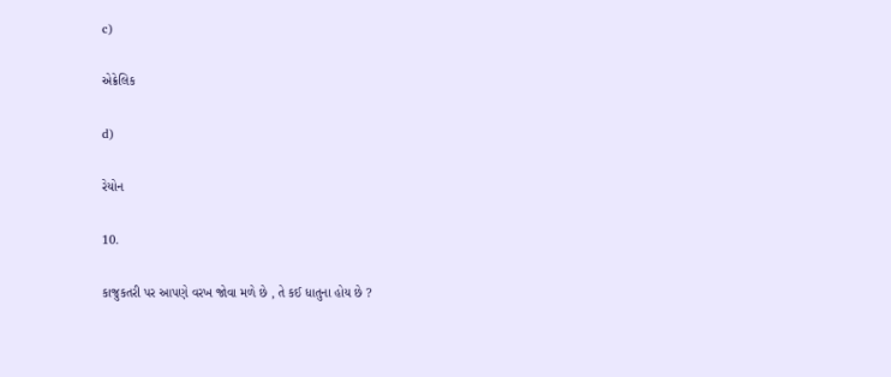c)

એક્રેલિક

d)

રેયોન

10.

કાજુકતરી પર આપણે વરખ જોવા મળે છે , તે કઈ ધાતુના હોય છે ?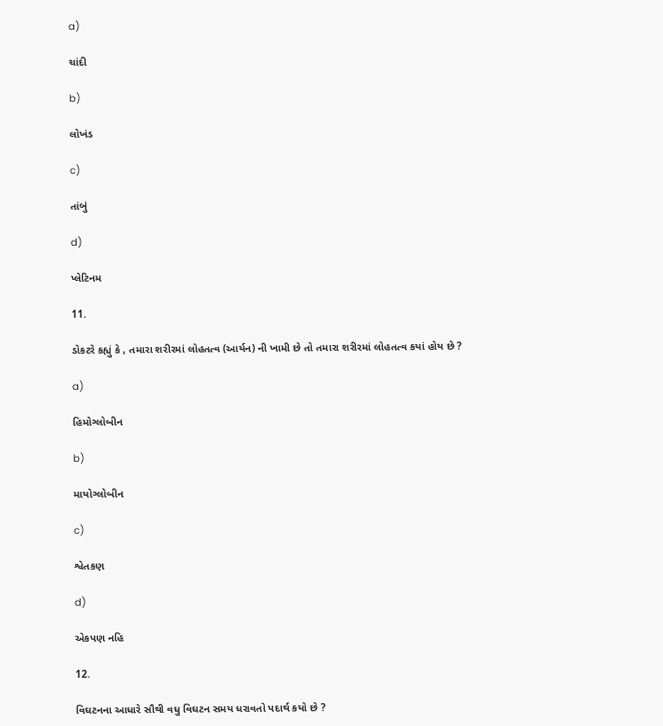a)

ચાંદી

b)

લોખંડ

c)

તાંબું

d)

પ્લેટિનમ

11.

ડોકટરે કહ્યું કે , તમારા શરીરમાં લોહતત્વ (આર્યન) ની ખામી છે તો તમારા શરીરમાં લોહતત્વ કયાં હોય છે ?

a)

હિમોગ્લોબીન

b)

માયોગ્લોબીન

c)

શ્વેતકણ

d)

એકપણ નહિ

12.

વિઘટનના આધારે સૌથી વધુ વિઘટન સમય ધરાવતો પદાર્થ કયો છે ?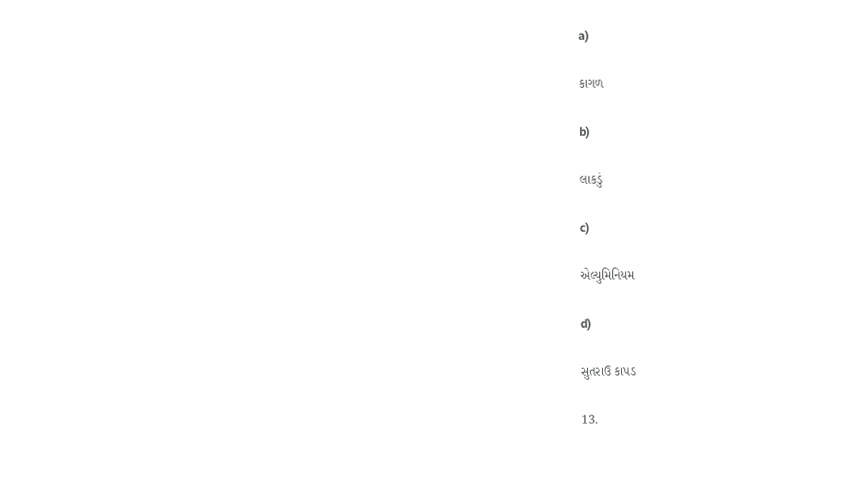a)

કાગળ

b)

લાકડું

c)

એલ્યુમિનિયમ

d)

સુતરાઉ કાપડ

13.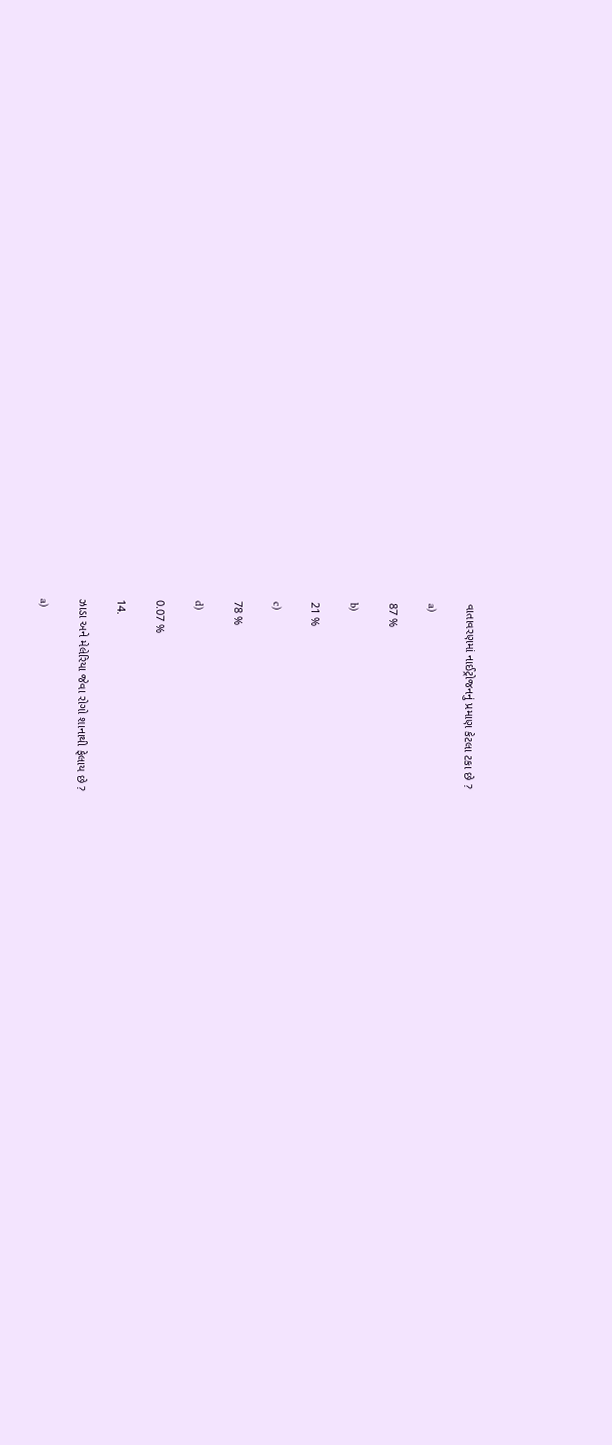વાતાવરણમાં નાઈટ્રોજનનું પ્રમાણ કેટલા ટકા છે ?

a)

87 %

b)

21 %

c)

78 %

d)

0.07 %

14.

ઝાડા અને મેલેરિયા જેવા રોગો શાનાથી ફેલાય છે ?

a)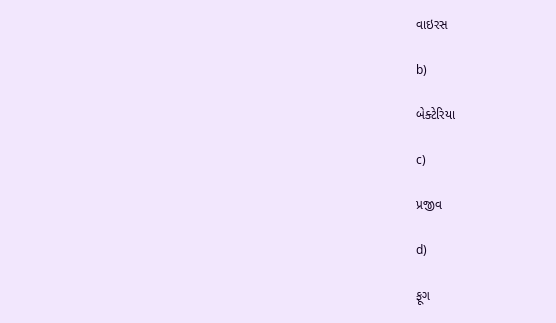વાઇરસ

b)

બેક્ટેરિયા

c)

પ્રજીવ

d)

ફૂગ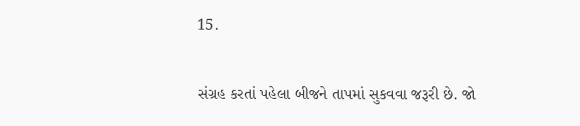15.

સંગ્રહ કરતાં પહેલા બીજને તાપમાં સુકવવા જરૂરી છે. જો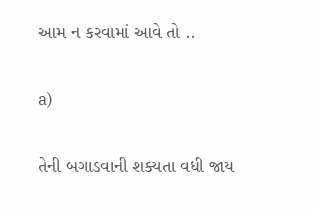આમ ન કરવામાં આવે તો ..

a)

તેની બગાડવાની શક્યતા વધી જાય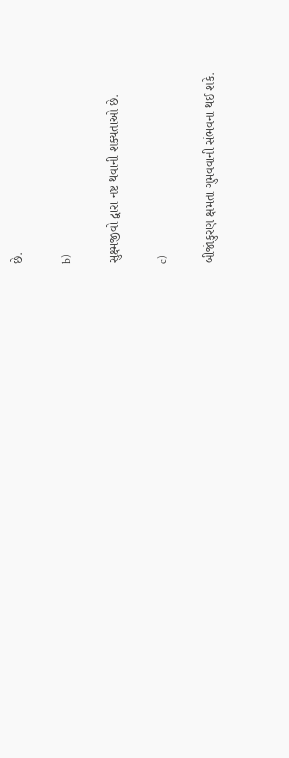છે.

b)

સુક્ષ્મજીવો દ્વારા નષ્ટ થવાની શક્યતાઓ છે.

c)

બીજાંકુરણ ક્ષમતા ગુમવવાની સંભવના થઈ શકે.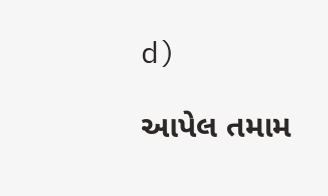d)

આપેલ તમામ